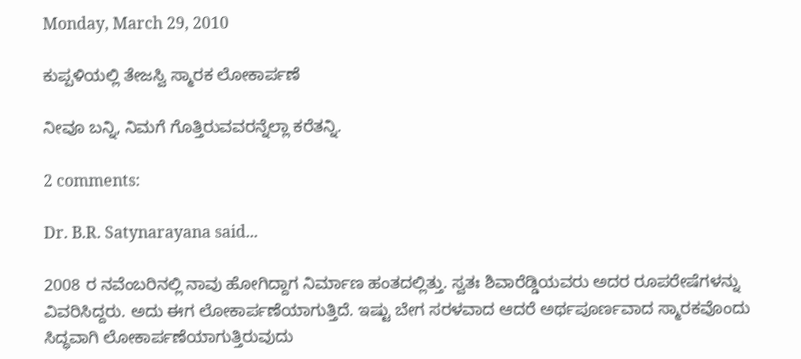Monday, March 29, 2010

ಕುಪ್ಪಳಿಯಲ್ಲಿ ತೇಜಸ್ವಿ ಸ್ಮಾರಕ ಲೋಕಾರ್ಪಣೆ

ನೀವೂ ಬನ್ನಿ, ನಿಮಗೆ ಗೊತ್ತಿರುವವರನ್ನೆಲ್ಲಾ ಕರೆತನ್ನಿ.

2 comments:

Dr. B.R. Satynarayana said...

2008 ರ ನವೆಂಬರಿನಲ್ಲಿ ನಾವು ಹೋಗಿದ್ದಾಗ ನಿರ್ಮಾಣ ಹಂತದಲ್ಲಿತ್ತು. ಸ್ವತಃ ಶಿವಾರೆಡ್ಡಿಯವರು ಅದರ ರೂಪರೇಷೆಗಳನ್ನು ವಿವರಿಸಿದ್ದರು. ಅದು ಈಗ ಲೋಕಾರ್ಪಣೆಯಾಗುತ್ತಿದೆ. ಇಷ್ಟು ಬೇಗ ಸರಳವಾದ ಆದರೆ ಅರ್ಥಪೂರ್ಣವಾದ ಸ್ಮಾರಕವೊಂದು ಸಿದ್ಧವಾಗಿ ಲೋಕಾರ್ಪಣೆಯಾಗುತ್ತಿರುವುದು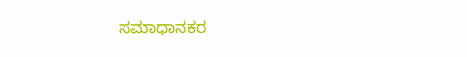ಸಮಾಧಾನಕರ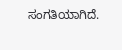ಸಂಗತಿಯಾಗಿದೆ.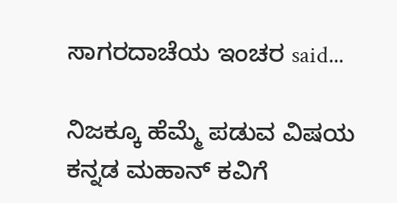ಸಾಗರದಾಚೆಯ ಇಂಚರ said...

ನಿಜಕ್ಕೂ ಹೆಮ್ಮೆ ಪಡುವ ವಿಷಯ
ಕನ್ನಡ ಮಹಾನ್ ಕವಿಗೆ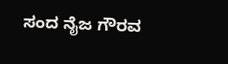ಸಂದ ನೈಜ ಗೌರವ